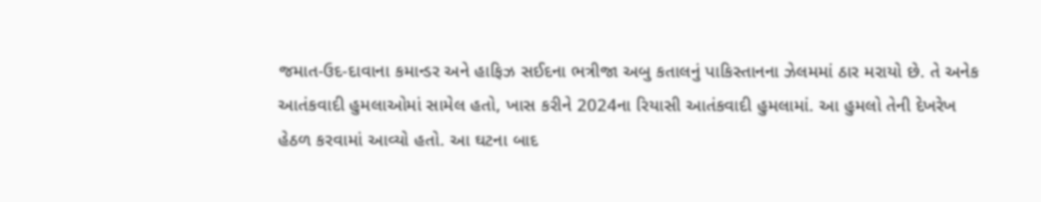જમાત-ઉદ-દાવાના કમાન્ડર અને હાફિઝ સઈદના ભત્રીજા અબુ કતાલનું પાકિસ્તાનના ઝેલમમાં ઠાર મરાયો છે. તે અનેક આતંકવાદી હુમલાઓમાં સામેલ હતો, ખાસ કરીને 2024ના રિયાસી આતંકવાદી હુમલામાં. આ હુમલો તેની દેખરેખ હેઠળ કરવામાં આવ્યો હતો. આ ઘટના બાદ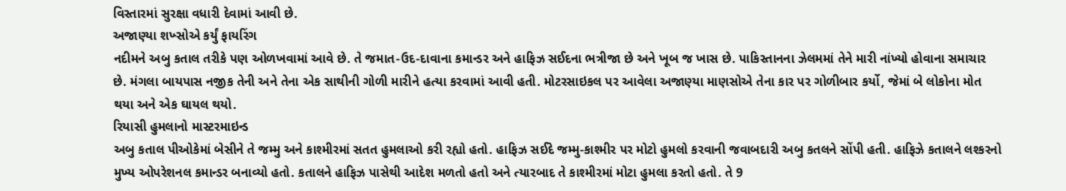વિસ્તારમાં સુરક્ષા વધારી દેવામાં આવી છે.
અજાણ્યા શખ્સોએ કર્યું ફાયરિંગ
નદીમને અબુ કતાલ તરીકે પણ ઓળખવામાં આવે છે. તે જમાત-ઉદ-દાવાના કમાન્ડર અને હાફિઝ સઈદના ભત્રીજા છે અને ખૂબ જ ખાસ છે. પાકિસ્તાનના ઝેલમમાં તેને મારી નાંખ્યો હોવાના સમાચાર છે. મંગલા બાયપાસ નજીક તેની અને તેના એક સાથીની ગોળી મારીને હત્યા કરવામાં આવી હતી. મોટરસાઇકલ પર આવેલા અજાણ્યા માણસોએ તેના કાર પર ગોળીબાર કર્યો, જેમાં બે લોકોના મોત થયા અને એક ઘાયલ થયો.
રિયાસી હુમલાનો માસ્ટરમાઇન્ડ
અબુ કતાલ પીઓકેમાં બેસીને તે જમ્મુ અને કાશ્મીરમાં સતત હુમલાઓ કરી રહ્યો હતો. હાફિઝ સઈદે જમ્મુ-કાશ્મીર પર મોટો હુમલો કરવાની જવાબદારી અબુ કતલને સોંપી હતી. હાફિઝે કતાલને લશ્કરનો મુખ્ય ઓપરેશનલ કમાન્ડર બનાવ્યો હતો. કતાલને હાફિઝ પાસેથી આદેશ મળતો હતો અને ત્યારબાદ તે કાશ્મીરમાં મોટા હુમલા કરતો હતો. તે 9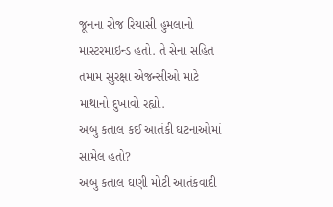જૂનના રોજ રિયાસી હુમલાનો માસ્ટરમાઇન્ડ હતો. તે સેના સહિત તમામ સુરક્ષા એજન્સીઓ માટે માથાનો દુખાવો રહ્યો.
અબુ કતાલ કઈ આતંકી ઘટનાઓમાં સામેલ હતો?
અબુ કતાલ ઘણી મોટી આતંકવાદી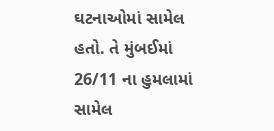ઘટનાઓમાં સામેલ હતો. તે મુંબઈમાં 26/11 ના હુમલામાં સામેલ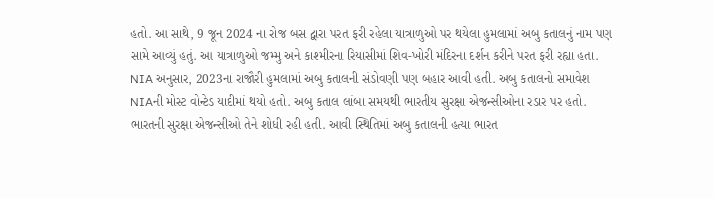હતો. આ સાથે, 9 જૂન 2024 ના રોજ બસ દ્વારા પરત ફરી રહેલા યાત્રાળુઓ પર થયેલા હુમલામાં અબુ કતાલનું નામ પણ સામે આવ્યું હતું. આ યાત્રાળુઓ જમ્મુ અને કાશ્મીરના રિયાસીમાં શિવ-ખોરી મંદિરના દર્શન કરીને પરત ફરી રહ્યા હતા.
NIA અનુસાર, 2023ના રાજૌરી હુમલામાં અબુ કતાલની સંડોવણી પણ બહાર આવી હતી. અબુ કતાલનો સમાવેશ NIAની મોસ્ટ વોન્ટેડ યાદીમાં થયો હતો. અબુ કતાલ લાંબા સમયથી ભારતીય સુરક્ષા એજન્સીઓના રડાર પર હતો. ભારતની સુરક્ષા એજન્સીઓ તેને શોધી રહી હતી. આવી સ્થિતિમાં અબુ કતાલની હત્યા ભારત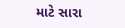માટે સારા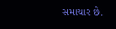સમાચાર છે.